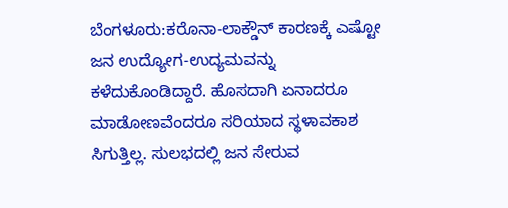ಬೆಂಗಳೂರು:ಕರೊನಾ-ಲಾಕ್ಡೌನ್ ಕಾರಣಕ್ಕೆ ಎಷ್ಟೋ ಜನ ಉದ್ಯೋಗ-ಉದ್ಯಮವನ್ನು ಕಳೆದುಕೊಂಡಿದ್ದಾರೆ. ಹೊಸದಾಗಿ ಏನಾದರೂ ಮಾಡೋಣವೆಂದರೂ ಸರಿಯಾದ ಸ್ಥಳಾವಕಾಶ ಸಿಗುತ್ತಿಲ್ಲ. ಸುಲಭದಲ್ಲಿ ಜನ ಸೇರುವ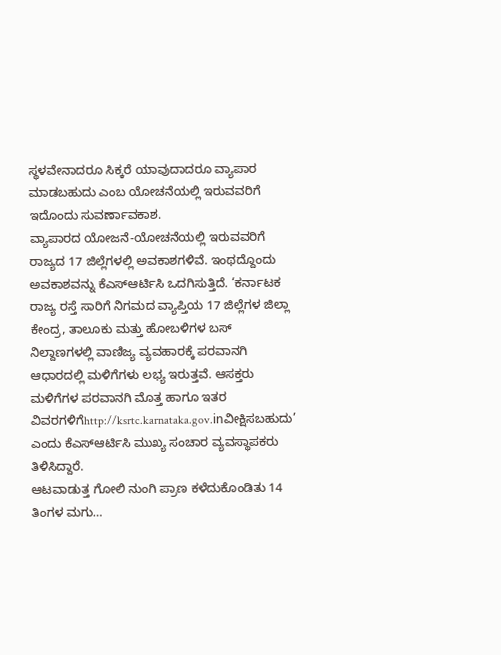ಸ್ಥಳವೇನಾದರೂ ಸಿಕ್ಕರೆ ಯಾವುದಾದರೂ ವ್ಯಾಪಾರ ಮಾಡಬಹುದು ಎಂಬ ಯೋಚನೆಯಲ್ಲಿ ಇರುವವರಿಗೆ ಇದೊಂದು ಸುವರ್ಣಾವಕಾಶ.
ವ್ಯಾಪಾರದ ಯೋಜನೆ-ಯೋಚನೆಯಲ್ಲಿ ಇರುವವರಿಗೆ ರಾಜ್ಯದ 17 ಜಿಲ್ಲೆಗಳಲ್ಲಿ ಅವಕಾಶಗಳಿವೆ. ಇಂಥದ್ದೊಂದು ಅವಕಾಶವನ್ನು ಕೆಎಸ್ಆರ್ಟಿಸಿ ಒದಗಿಸುತ್ತಿದೆ. ‘ಕರ್ನಾಟಕ ರಾಜ್ಯ ರಸ್ತೆ ಸಾರಿಗೆ ನಿಗಮದ ವ್ಯಾಪ್ತಿಯ 17 ಜಿಲ್ಲೆಗಳ ಜಿಲ್ಲಾ ಕೇಂದ್ರ, ತಾಲೂಕು ಮತ್ತು ಹೋಬಳಿಗಳ ಬಸ್ ನಿಲ್ದಾಣಗಳಲ್ಲಿ ವಾಣಿಜ್ಯ ವ್ಯವಹಾರಕ್ಕೆ ಪರವಾನಗಿ ಆಧಾರದಲ್ಲಿ ಮಳಿಗೆಗಳು ಲಭ್ಯ ಇರುತ್ತವೆ. ಆಸಕ್ತರು ಮಳಿಗೆಗಳ ಪರವಾನಗಿ ಮೊತ್ತ ಹಾಗೂ ಇತರ ವಿವರಗಳಿಗೆhttp://ksrtc.karnataka.gov.inವೀಕ್ಷಿಸಬಹುದು’ ಎಂದು ಕೆಎಸ್ಆರ್ಟಿಸಿ ಮುಖ್ಯ ಸಂಚಾರ ವ್ಯವಸ್ಥಾಪಕರು ತಿಳಿಸಿದ್ದಾರೆ.
ಆಟವಾಡುತ್ತ ಗೋಲಿ ನುಂಗಿ ಪ್ರಾಣ ಕಳೆದುಕೊಂಡಿತು 14 ತಿಂಗಳ ಮಗು…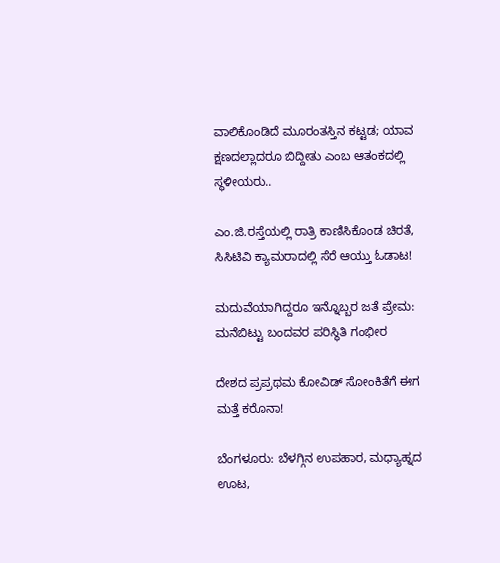ವಾಲಿಕೊಂಡಿದೆ ಮೂರಂತಸ್ತಿನ ಕಟ್ಟಡ; ಯಾವ ಕ್ಷಣದಲ್ಲಾದರೂ ಬಿದ್ದೀತು ಎಂಬ ಆತಂಕದಲ್ಲಿ ಸ್ಥಳೀಯರು..

ಎಂ.ಜಿ.ರಸ್ತೆಯಲ್ಲಿ ರಾತ್ರಿ ಕಾಣಿಸಿಕೊಂಡ ಚಿರತೆ, ಸಿಸಿಟಿವಿ ಕ್ಯಾಮರಾದಲ್ಲಿ ಸೆರೆ ಆಯ್ತು ಓಡಾಟ!

ಮದುವೆಯಾಗಿದ್ದರೂ ಇನ್ನೊಬ್ಬರ ಜತೆ ಪ್ರೇಮ: ಮನೆಬಿಟ್ಟು ಬಂದವರ ಪರಿಸ್ಥಿತಿ ಗಂಭೀರ

ದೇಶದ ಪ್ರಪ್ರಥಮ ಕೋವಿಡ್ ಸೋಂಕಿತೆಗೆ ಈಗ ಮತ್ತೆ ಕರೊನಾ!

ಬೆಂಗಳೂರು: ಬೆಳಗ್ಗಿನ ಉಪಹಾರ, ಮಧ್ಯಾಹ್ನದ ಊಟ,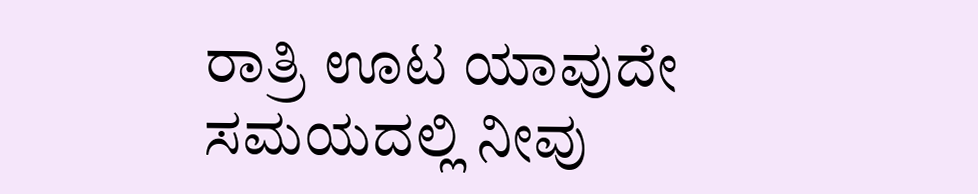ರಾತ್ರಿ ಊಟ ಯಾವುದೇ ಸಮಯದಲ್ಲಿ ನೀವು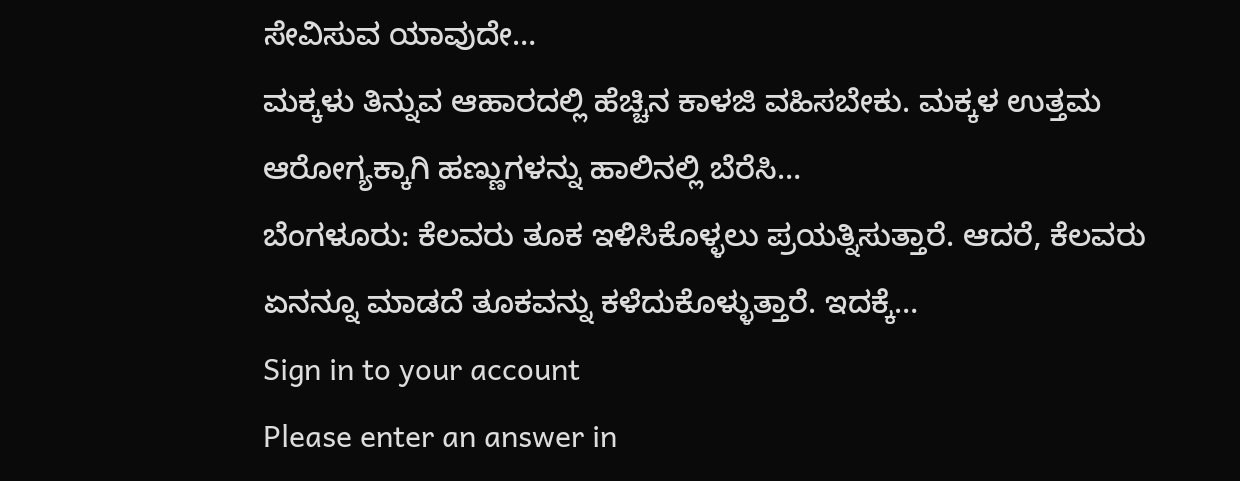ಸೇವಿಸುವ ಯಾವುದೇ…
ಮಕ್ಕಳು ತಿನ್ನುವ ಆಹಾರದಲ್ಲಿ ಹೆಚ್ಚಿನ ಕಾಳಜಿ ವಹಿಸಬೇಕು. ಮಕ್ಕಳ ಉತ್ತಮ ಆರೋಗ್ಯಕ್ಕಾಗಿ ಹಣ್ಣುಗಳನ್ನು ಹಾಲಿನಲ್ಲಿ ಬೆರೆಸಿ…
ಬೆಂಗಳೂರು: ಕೆಲವರು ತೂಕ ಇಳಿಸಿಕೊಳ್ಳಲು ಪ್ರಯತ್ನಿಸುತ್ತಾರೆ. ಆದರೆ, ಕೆಲವರು ಏನನ್ನೂ ಮಾಡದೆ ತೂಕವನ್ನು ಕಳೆದುಕೊಳ್ಳುತ್ತಾರೆ. ಇದಕ್ಕೆ…
Sign in to your account
Please enter an answer in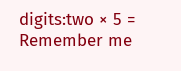digits:two × 5 =
Remember me